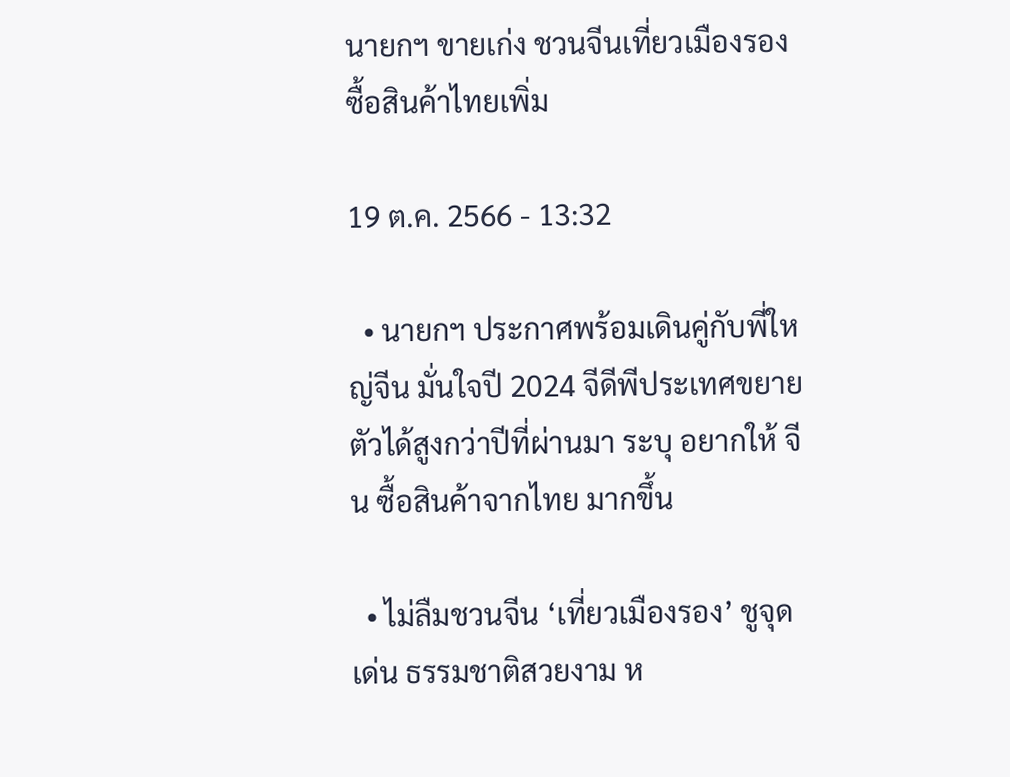นายกฯ ขายเก่ง ชวนจีนเที่ยวเมืองรอง ซื้อสินค้าไทยเพิ่ม

19 ต.ค. 2566 - 13:32

  • นายกฯ ประกาศพร้อมเดินคู่กับพี่ใหญ่จีน มั่นใจปี 2024 จีดีพีประเทศขยายตัวได้สูงกว่าปีที่ผ่านมา ระบุ อยากให้ จีน ซื้อสินค้าจากไทย มากขึ้น

  • ไม่ลืมชวนจีน ‘เที่ยวเมืองรอง’ ชูจุดเด่น ธรรมชาติสวยงาม ห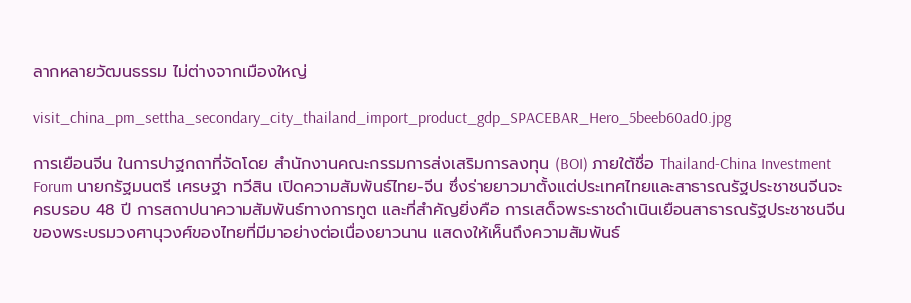ลากหลายวัฒนธรรม ไม่ต่างจากเมืองใหญ่

visit_china_pm_settha_secondary_city_thailand_import_product_gdp_SPACEBAR_Hero_5beeb60ad0.jpg

การเยือนจีน ในการปาฐกถาที่จัดโดย สำนักงานคณะกรรมการส่งเสริมการลงทุน (BOI) ภายใต้ชื่อ Thailand-China Investment Forum นายกรัฐมนตรี เศรษฐา ทวีสิน เปิดความสัมพันธ์ไทย-จีน ซึ่งร่ายยาวมาตั้งแต่ประเทศไทยและสาธารณรัฐประชาชนจีนจะครบรอบ 48 ปี การสถาปนาความสัมพันธ์ทางการทูต และที่สำคัญยิ่งคือ การเสด็จพระราชดำเนินเยือนสาธารณรัฐประชาชนจีนของพระบรมวงศานุวงศ์ของไทยที่มีมาอย่างต่อเนื่องยาวนาน แสดงให้เห็นถึงความสัมพันธ์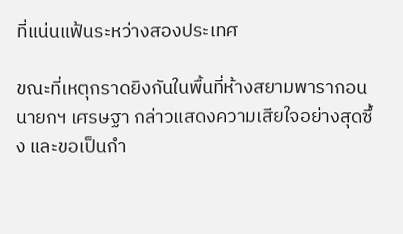ที่แน่นแฟ้นระหว่างสองประเทศ

ขณะที่เหตุกราดยิงกันในพื้นที่ห้างสยามพารากอน นายกฯ เศรษฐา กล่าวแสดงความเสียใจอย่างสุดซึ้ง และขอเป็นกำ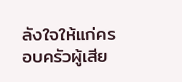ลังใจให้แก่ครอบครัวผู้เสีย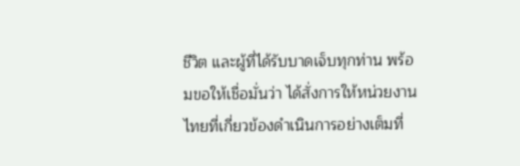ชีวิต และผู้ที่ได้รับบาดเจ็บทุกท่าน พร้อมขอให้เชื่อมั่นว่า ได้สั่งการให้หน่วยงานไทยที่เกี่ยวข้องดำเนินการอย่างเต็มที่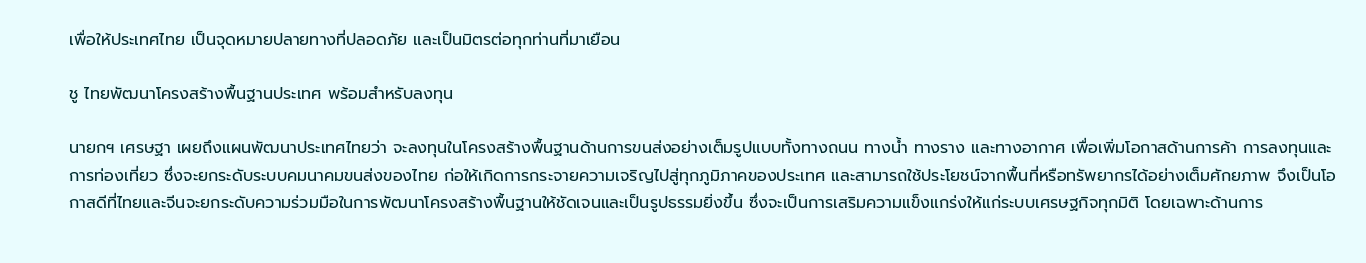เพื่อให้ประเทศไทย เป็นจุดหมายปลายทางที่ปลอดภัย และเป็นมิตรต่อทุกท่านที่มาเยือน

ชู ไทยพัฒนาโครงสร้างพื้นฐานประเทศ พร้อมสำหรับลงทุน

นายกฯ เศรษฐา เผยถึงแผนพัฒนาประเทศไทยว่า จะลงทุนในโครงสร้างพื้นฐานด้านการขนส่งอย่างเต็มรูปแบบทั้งทางถนน ทางน้ำ ทางราง และทางอากาศ เพื่อเพิ่มโอกาสด้านการค้า การลงทุนและการท่องเที่ยว ซึ่งจะยกระดับระบบคมนาคมขนส่งของไทย ก่อให้เกิดการกระจายความเจริญไปสู่ทุกภูมิภาคของประเทศ และสามารถใช้ประโยชน์จากพื้นที่หรือทรัพยากรได้อย่างเต็มศักยภาพ จึงเป็นโอกาสดีที่ไทยและจีนจะยกระดับความร่วมมือในการพัฒนาโครงสร้างพื้นฐานให้ชัดเจนและเป็นรูปธรรมยิ่งขึ้น ซึ่งจะเป็นการเสริมความแข็งแกร่งให้แก่ระบบเศรษฐกิจทุกมิติ โดยเฉพาะด้านการ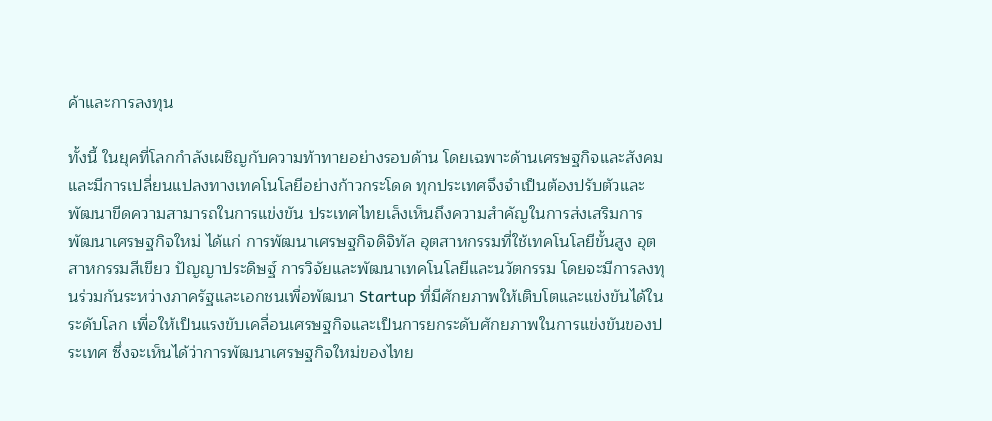ค้าและการลงทุน

ทั้งนี้ ในยุคที่โลกกำลังเผชิญกับความท้าทายอย่างรอบด้าน โดยเฉพาะด้านเศรษฐกิจและสังคม และมีการเปลี่ยนแปลงทางเทคโนโลยีอย่างก้าวกระโดด ทุกประเทศจึงจำเป็นต้องปรับตัวและพัฒนาขีดความสามารถในการแข่งขัน ประเทศไทยเล็งเห็นถึงความสำคัญในการส่งเสริมการพัฒนาเศรษฐกิจใหม่ ได้แก่ การพัฒนาเศรษฐกิจดิจิทัล อุตสาหกรรมที่ใช้เทคโนโลยีขั้นสูง อุตสาหกรรมสีเขียว ปัญญาประดิษฐ์ การวิจัยและพัฒนาเทคโนโลยีและนวัตกรรม โดยจะมีการลงทุนร่วมกันระหว่างภาครัฐและเอกชนเพื่อพัฒนา Startup ที่มีศักยภาพให้เติบโตและแข่งขันได้ในระดับโลก เพื่อให้เป็นแรงขับเคลื่อนเศรษฐกิจและเป็นการยกระดับศักยภาพในการแข่งขันของประเทศ ซึ่งจะเห็นได้ว่าการพัฒนาเศรษฐกิจใหม่ของไทย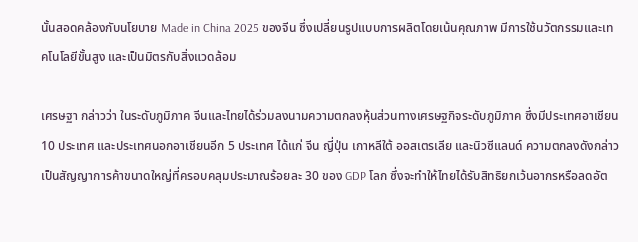นั้นสอดคล้องกับนโยบาย Made in China 2025 ของจีน ซึ่งเปลี่ยนรูปแบบการผลิตโดยเน้นคุณภาพ มีการใช้นวัตกรรมและเทคโนโลยีขั้นสูง และเป็นมิตรกับสิ่งแวดล้อม

เศรษฐา กล่าวว่า ในระดับภูมิภาค จีนและไทยได้ร่วมลงนามความตกลงหุ้นส่วนทางเศรษฐกิจระดับภูมิภาค ซึ่งมีประเทศอาเชียน 10 ประเทศ และประเทศนอกอาเชียนอีก 5 ประเทศ ได้แก่ จีน ญี่ปุ่น เกาหลีใต้ ออสเตรเลีย และนิวซีแลนด์ ความตกลงดังกล่าวเป็นสัญญาการค้าขนาดใหญ่ที่ครอบคลุมประมาณร้อยละ 30 ของ GDP โลก ซึ่งจะทำให้ไทยได้รับสิทธิยกเว้นอากรหรือลดอัต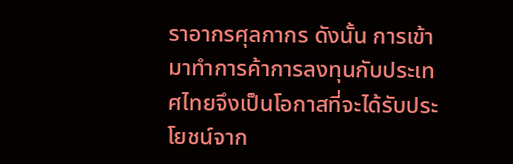ราอากรศุลกากร ดังนั้น การเข้ามาทำการค้าการลงทุนกับประเทศไทยจึงเป็นโอกาสที่จะได้รับประโยชน์จาก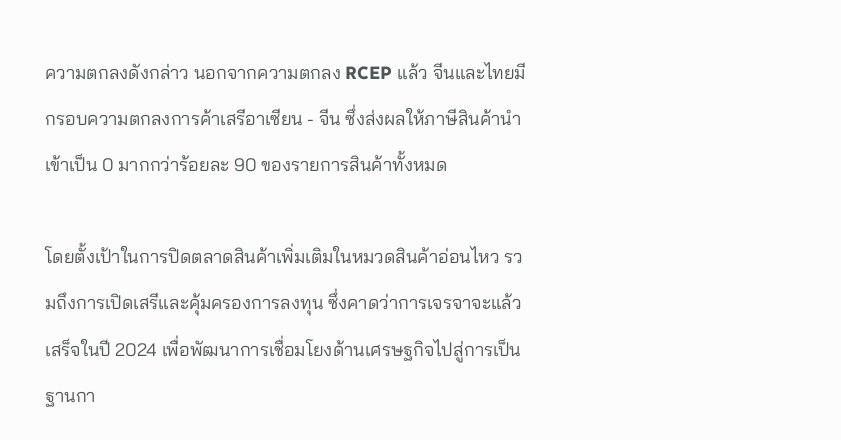ความตกลงดังกล่าว นอกจากความตกลง RCEP แล้ว จีนและไทยมีกรอบความตกลงการค้าเสรีอาเซียน - จีน ซึ่งส่งผลให้ภาษีสินค้านำเข้าเป็น 0 มากกว่าร้อยละ 90 ของรายการสินค้าทั้งหมด

โดยตั้งเป้าในการปิดตลาดสินค้าเพิ่มเติมในหมวดสินค้าอ่อนไหว รวมถึงการเปิดเสรีและคุ้มครองการลงทุน ซึ่งคาดว่าการเจรจาจะแล้วเสร็จในปี 2024 เพื่อพัฒนาการเชื่อมโยงด้านเศรษฐกิจไปสู่การเป็นฐานกา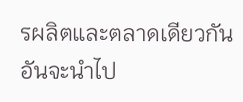รผลิตและตลาดเดียวกัน อันจะนำไป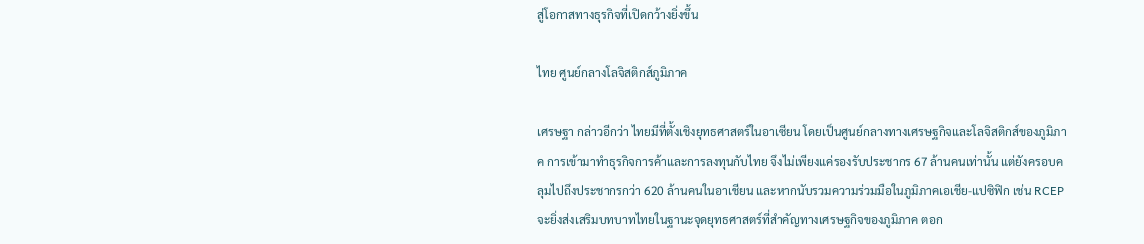สู่โอกาสทางธุรกิจที่เปิดกว้างยิ่งขึ้น

ไทย ศูนย์กลางโลจิสติกส์ภูมิภาค

เศรษฐา กล่าวอีกว่า ไทยมีที่ตั้งเชิงยุทธศาสตร์ในอาเซียน โดยเป็นศูนย์กลางทางเศรษฐกิจและโลจิสติกส์ของภูมิภาค การเข้ามาทำธุรกิจการค้าและการลงทุนกับไทย จึงไม่เพียงแค่รองรับประชากร 67 ล้านคนเท่านั้น แต่ยังครอบคลุมไปถึงประชากรกว่า 620 ล้านคนในอาเชียน และหากนับรวมความร่วมมือในภูมิภาคเอเชีย-แปซิฟิก เช่น RCEP จะยิ่งส่งเสริมบทบาทไทยในฐานะจุดยุทธศาสตร์ที่สำคัญทางเศรษฐกิจของภูมิภาค ตอก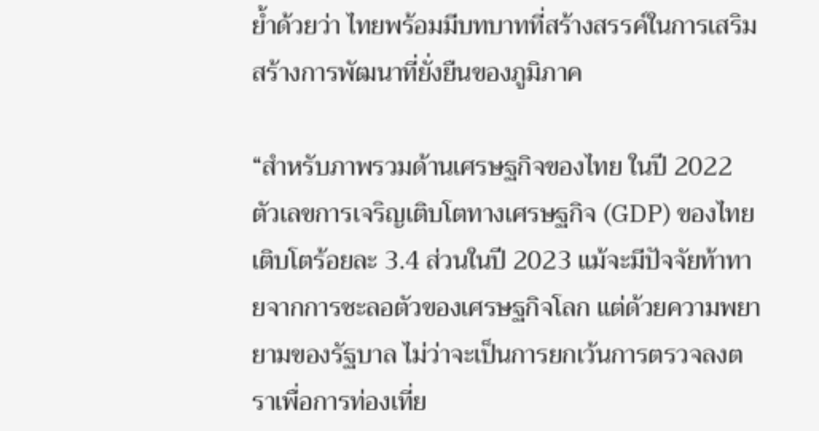ย้ำด้วยว่า ไทยพร้อมมีบทบาทที่สร้างสรรค์ในการเสริมสร้างการพัฒนาที่ยั่งยืนของภูมิภาค

“สำหรับภาพรวมด้านเศรษฐกิจของไทย ในปี 2022  ตัวเลขการเจริญเติบโตทางเศรษฐกิจ (GDP) ของไทยเติบโตร้อยละ 3.4 ส่วนในปี 2023 แม้จะมีปัจจัยท้าทายจากการชะลอตัวของเศรษฐกิจโลก แต่ด้วยความพยายามของรัฐบาล ไม่ว่าจะเป็นการยกเว้นการตรวจลงตราเพื่อการท่องเที่ย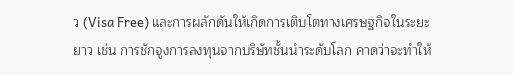ว (Visa Free) และการผลักดันให้เกิดการเติบโตทางเศรษฐกิจในระยะยาว เช่น การชักจูงการลงทุนจากบริษัทชั้นนำระดับโลก คาดว่าจะทำให้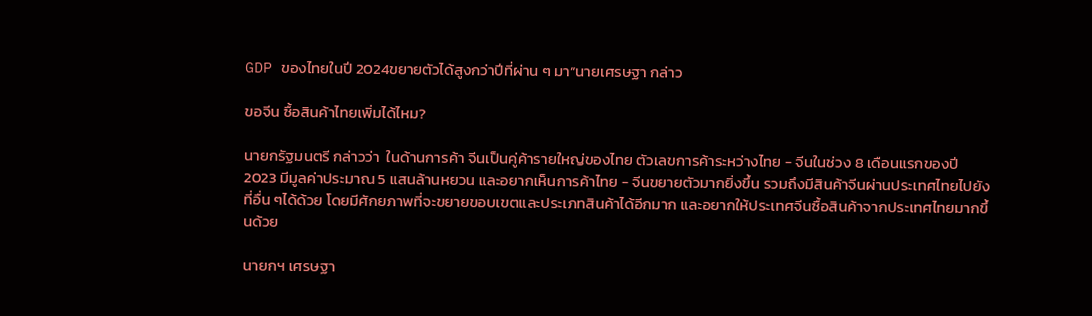GDP ของไทยในปี 2024ขยายตัวได้สูงกว่าปีที่ผ่าน ๆ มา”นายเศรษฐา กล่าว

ขอจีน ซื้อสินค้าไทยเพิ่มได้ไหม?

นายกรัฐมนตรี กล่าวว่า  ในด้านการค้า จีนเป็นคู่ค้ารายใหญ่ของไทย ตัวเลขการค้าระหว่างไทย - จีนในช่วง 8 เดือนแรกของปี 2023 มีมูลค่าประมาณ 5 แสนล้านหยวน และอยากเห็นการค้าไทย - จีนขยายตัวมากยิ่งขึ้น รวมถึงมีสินค้าจีนผ่านประเทศไทยไปยังที่อื่น ๆได้ด้วย โดยมีศักยภาพที่จะขยายขอบเขตและประเภทสินค้าได้อีกมาก และอยากให้ประเทศจีนซื้อสินค้าจากประเทศไทยมากขึ้นด้วย

นายกฯ เศรษฐา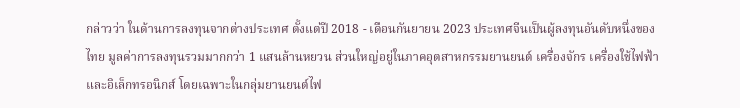กล่าวว่า ในด้านการลงทุนจากต่างประเทศ ตั้งแต่ปี 2018 - เดือนกันยายน 2023 ประเทศจีนเป็นผู้ลงทุนอันดับหนึ่งของไทย มูลค่าการลงทุนรวมมากกว่า 1 แสนล้านหยวน ส่วนใหญ่อยู่ในภาคอุตสาหกรรมยานยนต์ เครื่องจักร เครื่องใช้ไฟฟ้าและอิเล็กทรอนิกส์ โดยเฉพาะในกลุ่มยานยนต์ไฟ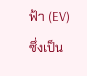ฟ้า (EV) ซึ่งเป็น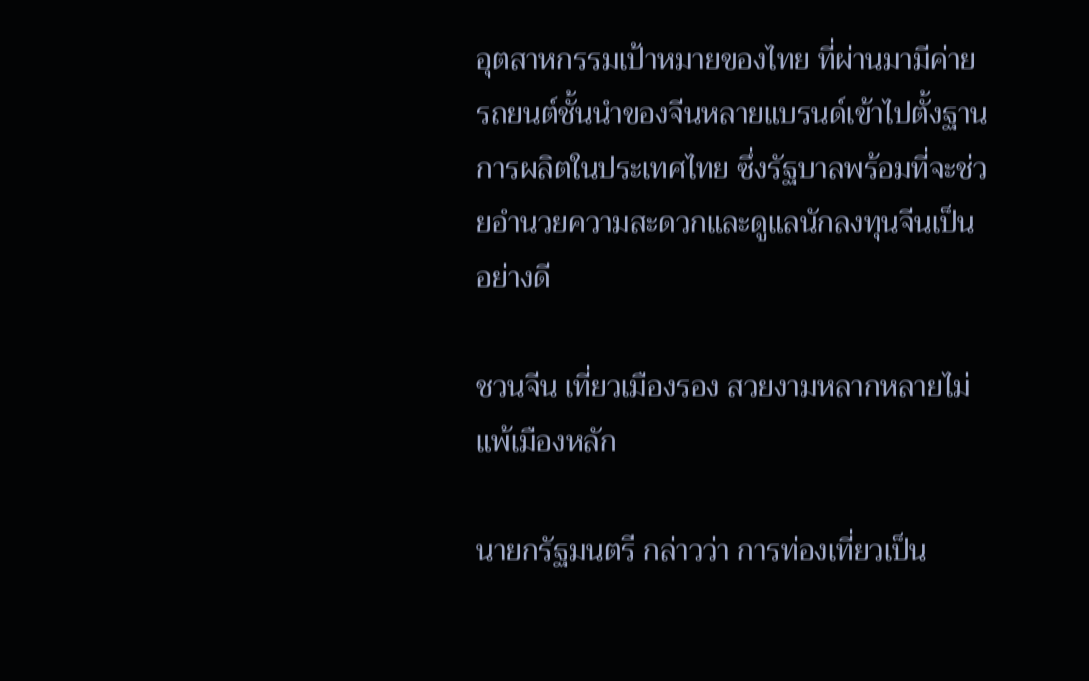อุตสาหกรรมเป้าหมายของไทย ที่ผ่านมามีค่ายรถยนต์ชั้นนำของจีนหลายแบรนด์เข้าไปตั้งฐานการผลิตในประเทศไทย ซึ่งรัฐบาลพร้อมที่จะช่วยอำนวยความสะดวกและดูแลนักลงทุนจีนเป็นอย่างดี

ชวนจีน เที่ยวเมืองรอง สวยงามหลากหลายไม่แพ้เมืองหลัก

นายกรัฐมนตรี กล่าวว่า การท่องเที่ยวเป็น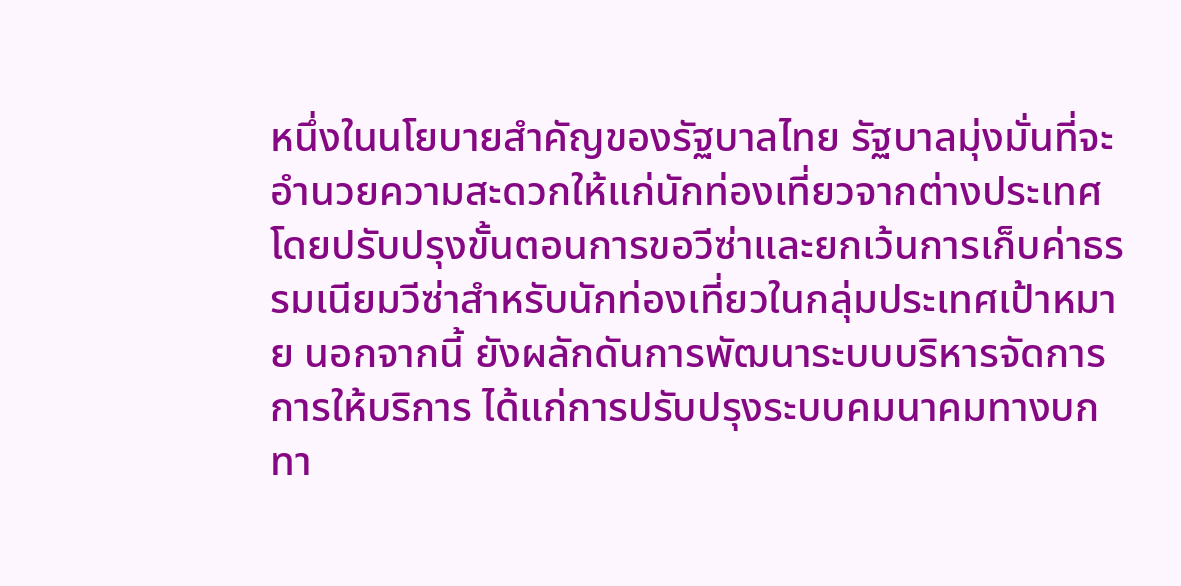หนึ่งในนโยบายสำคัญของรัฐบาลไทย รัฐบาลมุ่งมั่นที่จะอำนวยความสะดวกให้แก่นักท่องเที่ยวจากต่างประเทศ โดยปรับปรุงขั้นตอนการขอวีซ่าและยกเว้นการเก็บค่าธรรมเนียมวีซ่าสำหรับนักท่องเที่ยวในกลุ่มประเทศเป้าหมาย นอกจากนี้ ยังผลักดันการพัฒนาระบบบริหารจัดการการให้บริการ ได้แก่การปรับปรุงระบบคมนาคมทางบก ทา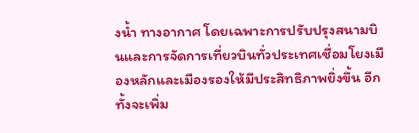งน้ำ ทางอากาศ โดยเฉพาะการปรับปรุงสนามบินและการจัดการเที่ยวบินทั่วประเทศเชื่อมโยงเมืองหลักและเมืองรองให้มีประสิทธิภาพยิ่งขึ้น อีกทั้งจะเพิ่ม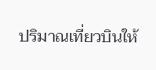ปริมาณเที่ยวบินให้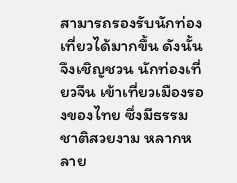สามารถรองรับนักท่องเที่ยวได้มากขึ้น ดังนั้น จึงเชิญชวน นักท่องเที่ยวจีน เข้าเที่ยวเมืองรองของไทย ซึ่งมีธรรมชาติสวยงาม หลากหลาย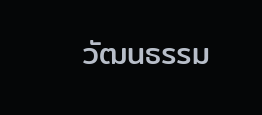วัฒนธรรม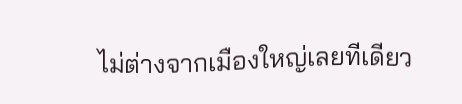ไม่ต่างจากเมืองใหญ่เลยทีเดียว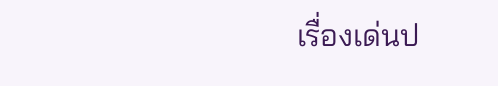เรื่องเด่นป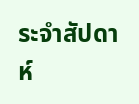ระจำสัปดาห์